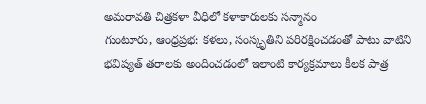అమరావతి చిత్రకళా వీధిలో కళాకారులకు సన్మానం
గుంటూరు, ఆంధ్రప్రభ: కళలు, సంస్కృతిని పరిరక్షించడంతో పాటు వాటిని భవిష్యత్ తరాలకు అందించడంలో ఇలాంటి కార్యక్రమాలు కీలక పాత్ర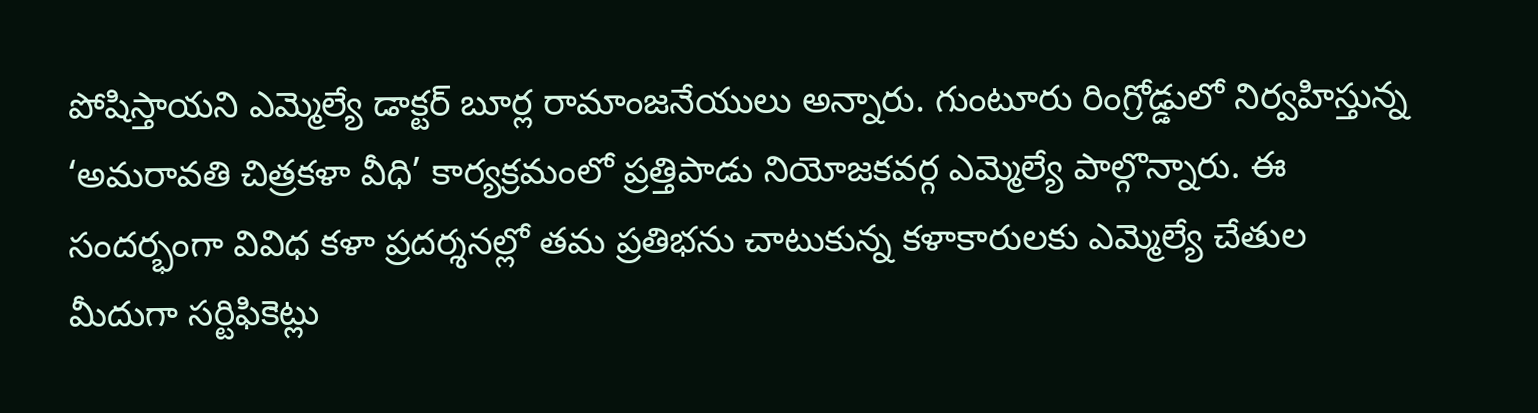పోషిస్తాయని ఎమ్మెల్యే డాక్టర్ బూర్ల రామాంజనేయులు అన్నారు. గుంటూరు రింగ్రోడ్డులో నిర్వహిస్తున్న ‘అమరావతి చిత్రకళా వీధి’ కార్యక్రమంలో ప్రత్తిపాడు నియోజకవర్గ ఎమ్మెల్యే పాల్గొన్నారు. ఈ సందర్భంగా వివిధ కళా ప్రదర్శనల్లో తమ ప్రతిభను చాటుకున్న కళాకారులకు ఎమ్మెల్యే చేతుల మీదుగా సర్టిఫికెట్లు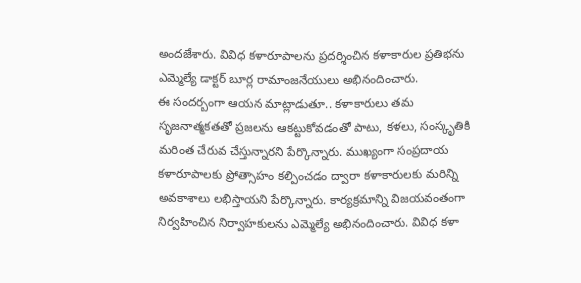అందజేశారు. వివిధ కళారూపాలను ప్రదర్శించిన కళాకారుల ప్రతిభను ఎమ్మెల్యే డాక్టర్ బూర్ల రామాంజనేయులు అభినందించారు.
ఈ సందర్బంగా ఆయన మాట్లాడుతూ.. కళాకారులు తమ సృజనాత్మకతతో ప్రజలను ఆకట్టుకోవడంతో పాటు, కళలు, సంస్కృతికి మరింత చేరువ చేస్తున్నారని పేర్కొన్నారు. ముఖ్యంగా సంప్రదాయ కళారూపాలకు ప్రోత్సాహం కల్పించడం ద్వారా కళాకారులకు మరిన్ని అవకాశాలు లభిస్తాయని పేర్కొన్నారు. కార్యక్రమాన్ని విజయవంతంగా నిర్వహించిన నిర్వాహకులను ఎమ్మెల్యే అభినందించారు. వివిధ కళా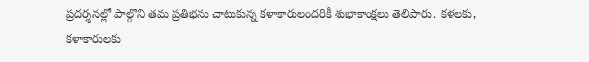ప్రదర్శనల్లో పాల్గొని తమ ప్రతిభను చాటుకున్న కళాకారులందరికీ శుభాకాంక్షలు తెలిపారు. కళలకు, కళాకారులకు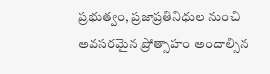ప్రభుత్వం, ప్రజాప్రతినిధుల నుంచి అవసరమైన ప్రోత్సాహం అందాల్సిన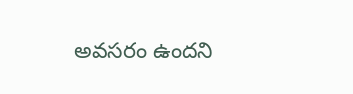అవసరం ఉందని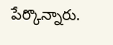పేర్కొన్నారు.